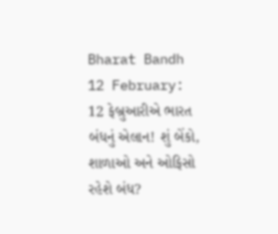Bharat Bandh 12 February: 12 ફેબ્રુઆરીએ ભારત બંધનું એલાન! શું બેંકો, શાળાઓ અને ઓફિસો રહેશે બંધ?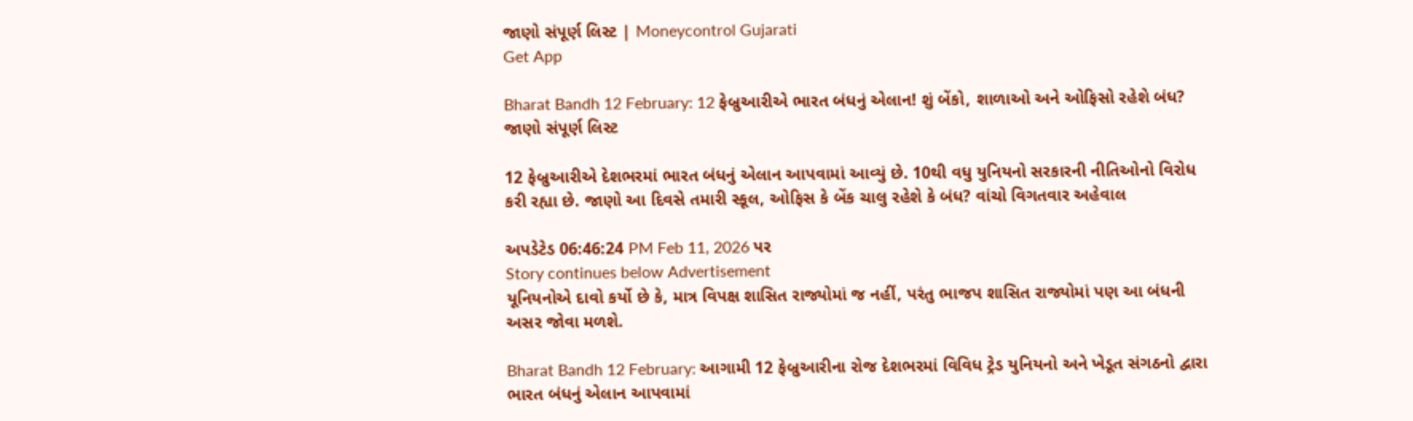જાણો સંપૂર્ણ લિસ્ટ | Moneycontrol Gujarati
Get App

Bharat Bandh 12 February: 12 ફેબ્રુઆરીએ ભારત બંધનું એલાન! શું બેંકો, શાળાઓ અને ઓફિસો રહેશે બંધ? જાણો સંપૂર્ણ લિસ્ટ

12 ફેબ્રુઆરીએ દેશભરમાં ભારત બંધનું એલાન આપવામાં આવ્યું છે. 10થી વધુ યુનિયનો સરકારની નીતિઓનો વિરોધ કરી રહ્યા છે. જાણો આ દિવસે તમારી સ્કૂલ, ઓફિસ કે બેંક ચાલુ રહેશે કે બંધ? વાંચો વિગતવાર અહેવાલ

અપડેટેડ 06:46:24 PM Feb 11, 2026 પર
Story continues below Advertisement
યૂનિયનોએ દાવો કર્યો છે કે, માત્ર વિપક્ષ શાસિત રાજ્યોમાં જ નહીં, પરંતુ ભાજપ શાસિત રાજ્યોમાં પણ આ બંધની અસર જોવા મળશે.

Bharat Bandh 12 February: આગામી 12 ફેબ્રુઆરીના રોજ દેશભરમાં વિવિધ ટ્રેડ યુનિયનો અને ખેડૂત સંગઠનો દ્વારા ભારત બંધનું એલાન આપવામાં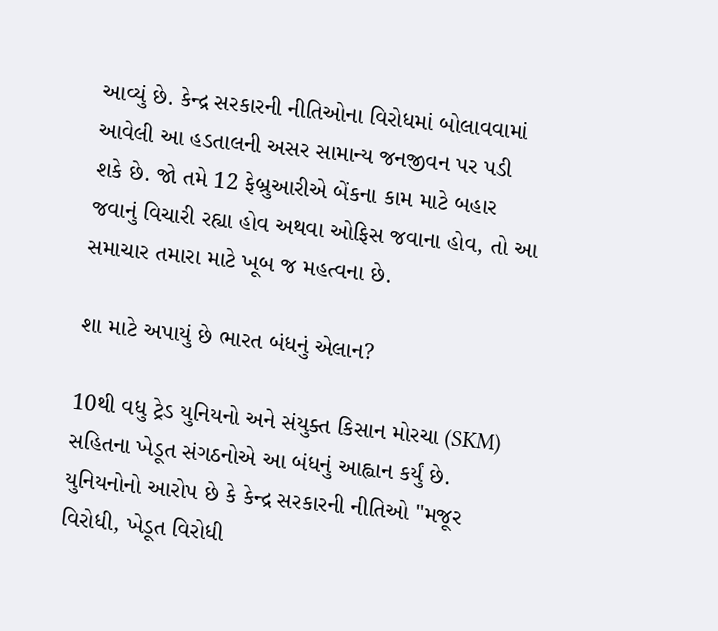આવ્યું છે. કેન્દ્ર સરકારની નીતિઓના વિરોધમાં બોલાવવામાં આવેલી આ હડતાલની અસર સામાન્ય જનજીવન પર પડી શકે છે. જો તમે 12 ફેબ્રુઆરીએ બેંકના કામ માટે બહાર જવાનું વિચારી રહ્યા હોવ અથવા ઓફિસ જવાના હોવ, તો આ સમાચાર તમારા માટે ખૂબ જ મહત્વના છે.

શા માટે અપાયું છે ભારત બંધનું એલાન?

10થી વધુ ટ્રેડ યુનિયનો અને સંયુક્ત કિસાન મોરચા (SKM) સહિતના ખેડૂત સંગઠનોએ આ બંધનું આહ્વાન કર્યું છે. યુનિયનોનો આરોપ છે કે કેન્દ્ર સરકારની નીતિઓ "મજૂર વિરોધી, ખેડૂત વિરોધી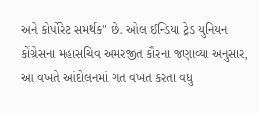અને કોર્પોરેટ સમર્થક" છે. ઓલ ઈન્ડિયા ટ્રેડ યુનિયન કોંગ્રેસના મહાસચિવ અમરજીત કૌરના જણાવ્યા અનુસાર, આ વખતે આંદોલનમાં ગત વખત કરતા વધુ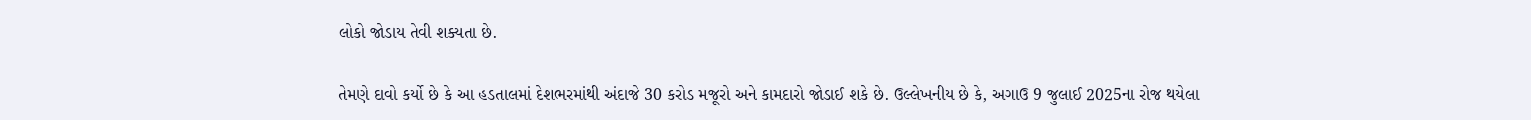લોકો જોડાય તેવી શક્યતા છે.

તેમણે દાવો કર્યો છે કે આ હડતાલમાં દેશભરમાંથી અંદાજે 30 કરોડ મજૂરો અને કામદારો જોડાઈ શકે છે. ઉલ્લેખનીય છે કે, અગાઉ 9 જુલાઈ 2025ના રોજ થયેલા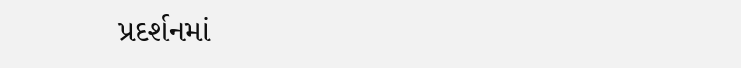પ્રદર્શનમાં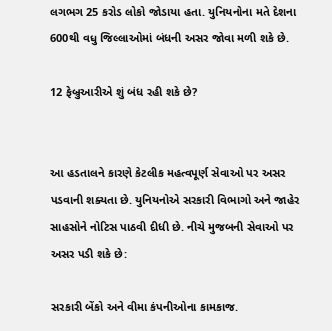લગભગ 25 કરોડ લોકો જોડાયા હતા. યુનિયનોના મતે દેશના 600થી વધુ જિલ્લાઓમાં બંધની અસર જોવા મળી શકે છે.

12 ફેબ્રુઆરીએ શું બંધ રહી શકે છે?


આ હડતાલને કારણે કેટલીક મહત્વપૂર્ણ સેવાઓ પર અસર પડવાની શક્યતા છે. યુનિયનોએ સરકારી વિભાગો અને જાહેર સાહસોને નોટિસ પાઠવી દીધી છે. નીચે મુજબની સેવાઓ પર અસર પડી શકે છે:

સરકારી બેંકો અને વીમા કંપનીઓના કામકાજ.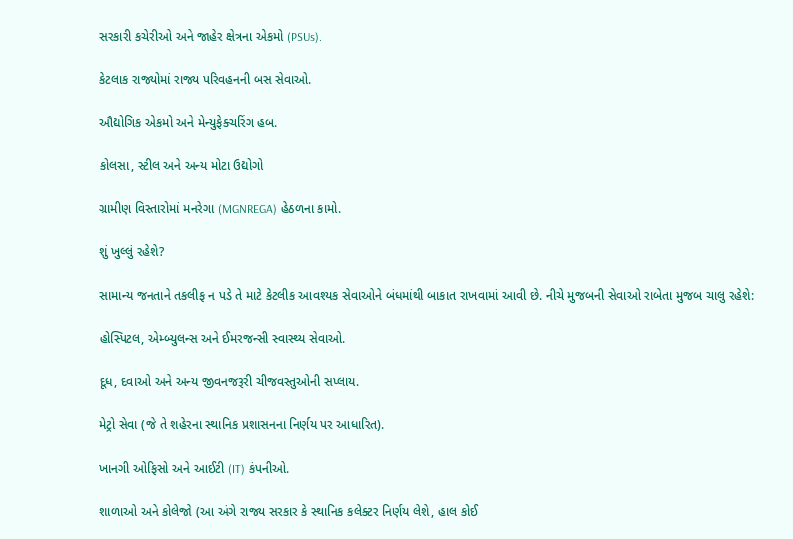સરકારી કચેરીઓ અને જાહેર ક્ષેત્રના એકમો (PSUs).

કેટલાક રાજ્યોમાં રાજ્ય પરિવહનની બસ સેવાઓ.

ઔદ્યોગિક એકમો અને મેન્યુફેક્ચરિંગ હબ.

કોલસા, સ્ટીલ અને અન્ય મોટા ઉદ્યોગો

ગ્રામીણ વિસ્તારોમાં મનરેગા (MGNREGA) હેઠળના કામો.

શું ખુલ્લું રહેશે?

સામાન્ય જનતાને તકલીફ ન પડે તે માટે કેટલીક આવશ્યક સેવાઓને બંધમાંથી બાકાત રાખવામાં આવી છે. નીચે મુજબની સેવાઓ રાબેતા મુજબ ચાલુ રહેશે:

હોસ્પિટલ, એમ્બ્યુલન્સ અને ઈમરજન્સી સ્વાસ્થ્ય સેવાઓ.

દૂધ, દવાઓ અને અન્ય જીવનજરૂરી ચીજવસ્તુઓની સપ્લાય.

મેટ્રો સેવા (જે તે શહેરના સ્થાનિક પ્રશાસનના નિર્ણય પર આધારિત).

ખાનગી ઓફિસો અને આઈટી (IT) કંપનીઓ.

શાળાઓ અને કોલેજો (આ અંગે રાજ્ય સરકાર કે સ્થાનિક કલેક્ટર નિર્ણય લેશે, હાલ કોઈ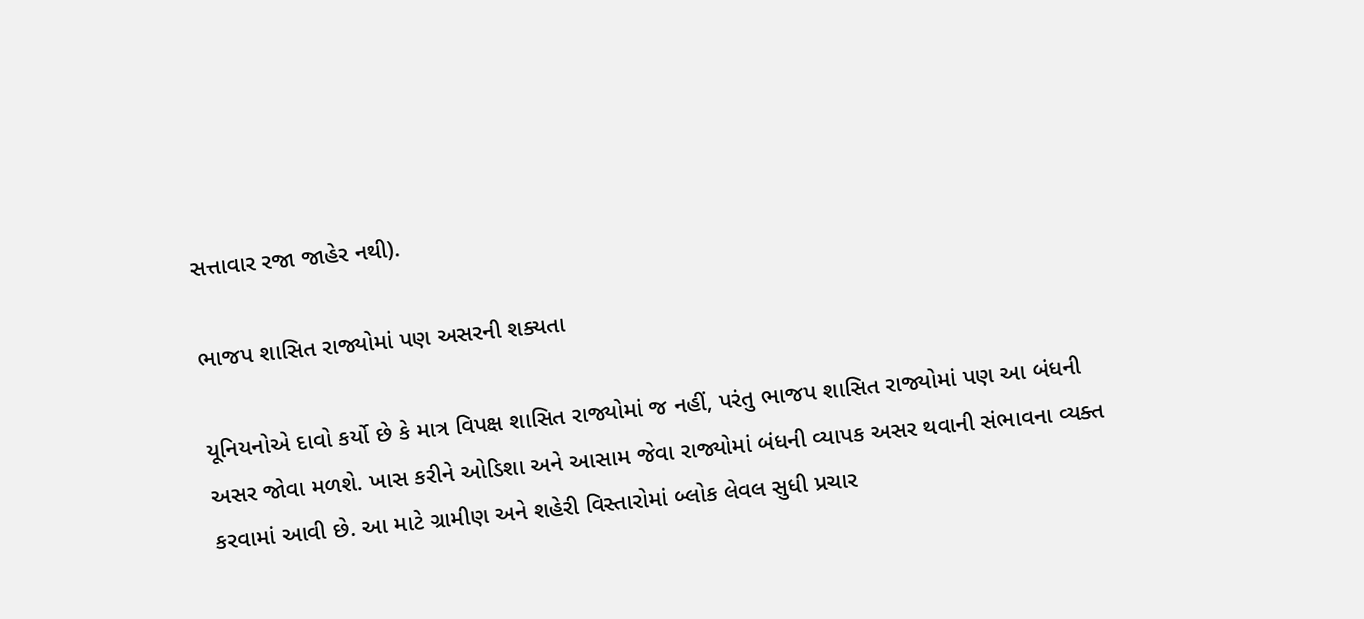સત્તાવાર રજા જાહેર નથી).

ભાજપ શાસિત રાજ્યોમાં પણ અસરની શક્યતા

યૂનિયનોએ દાવો કર્યો છે કે માત્ર વિપક્ષ શાસિત રાજ્યોમાં જ નહીં, પરંતુ ભાજપ શાસિત રાજ્યોમાં પણ આ બંધની અસર જોવા મળશે. ખાસ કરીને ઓડિશા અને આસામ જેવા રાજ્યોમાં બંધની વ્યાપક અસર થવાની સંભાવના વ્યક્ત કરવામાં આવી છે. આ માટે ગ્રામીણ અને શહેરી વિસ્તારોમાં બ્લોક લેવલ સુધી પ્રચાર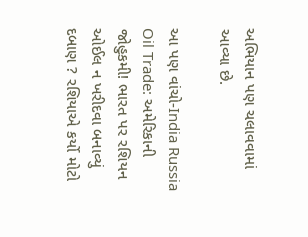અભિયાન પણ ચલાવવામાં આવ્યા છે.

આ પણ વાંચો-India Russia Oil Trade: અમેરિકાની જોહુકમી! ભારત પર રશિયન ઓઈલ ન ખરીદવા બનાવ્યું દબાણ ? રશિયાએ કર્યો મોટો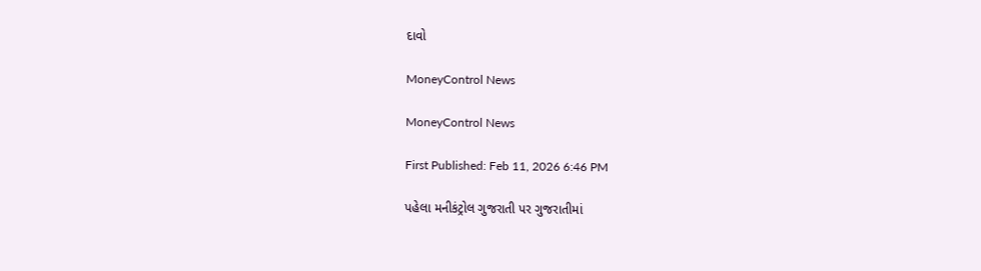દાવો

MoneyControl News

MoneyControl News

First Published: Feb 11, 2026 6:46 PM

પહેલા મનીકંટ્રોલ ગુજરાતી પર ગુજરાતીમાં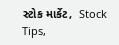સ્ટોક માર્કેટ,  Stock Tips,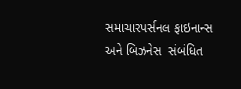સમાચારપર્સનલ ફાઇનાન્સ  અને બિઝનેસ  સંબંધિત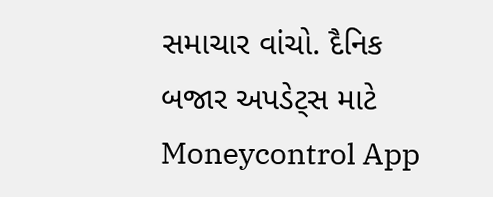સમાચાર વાંચો. દૈનિક બજાર અપડેટ્સ માટે Moneycontrol App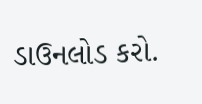ડાઉનલોડ કરો.